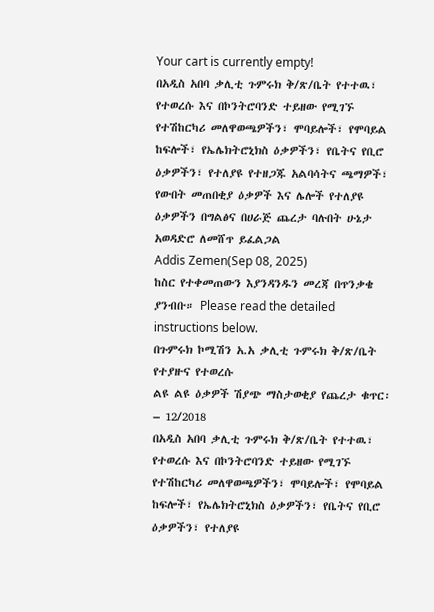Your cart is currently empty!
በአዲስ አበባ ቃሊቲ ጉምሩክ ቅ/ጽ/ቤት የተተዉ፣ የተወረሱ እና በኮንትሮባንድ ተይዘው የሚገኙ የተሽከርካሪ መለዋወጫዎችን፣ ሞባይሎች፣ የሞባይል ከፍሎች፣ የኤሌክትሮኒክስ ዕቃዎችን፣ የቤትና የቢሮ ዕቃዎችን፣ የተለያዩ የተዘጋጁ አልባሳትና ጫማዎች፣ የውበት መጠበቂያ ዕቃዎች እና ሌሎች የተለያዩ ዕቃዎችን በግልፅና በሀራጅ ጨረታ ባሉበት ሁኔታ አወዳድሮ ለመሸጥ ይፈልጋል
Addis Zemen(Sep 08, 2025)
ከስር የተቀመጠውን እያንዳንዱን መረጃ በጥንቃቄ ያንብቡ። Please read the detailed instructions below.
በጉምሩክ ኮሚሽን አ.አ ቃሊቲ ጉምሩክ ቅ/ጽ/ቤት የተያዙና የተወረሱ
ልዩ ልዩ ዕቃዎች ሽያጭ ማስታወቂያ የጨረታ ቁጥር፡– 12/2018
በአዲስ አበባ ቃሊቲ ጉምሩክ ቅ/ጽ/ቤት የተተዉ፣ የተወረሱ እና በኮንትሮባንድ ተይዘው የሚገኙ የተሽከርካሪ መለዋወጫዎችን፣ ሞባይሎች፣ የሞባይል ከፍሎች፣ የኤሌክትሮኒክስ ዕቃዎችን፣ የቤትና የቢሮ ዕቃዎችን፣ የተለያዩ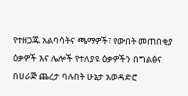የተዘጋጁ አልባሳትና ጫማዎች፣ የውበት መጠበቂያ ዕቃዎች እና ሌሎች የተለያዩ ዕቃዎችን በግልፅና በሀራጅ ጨረታ ባሉበት ሁኔታ አወዳድሮ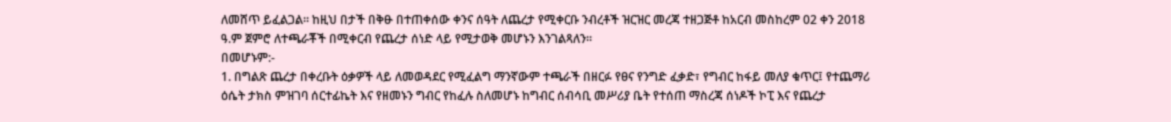ለመሸጥ ይፈልጋል። ከዚህ በታች በቅፁ በተጠቀሰው ቀንና ሰዓት ለጨረታ የሚቀርቡ ንብረቶች ዝርዝር መረጃ ተዘጋጅቶ ከአርብ መስከረም 02 ቀን 2018 ዓ.ም ጀምሮ ለተጫራቾች በሚቀርብ የጨረታ ሰነድ ላይ የሚታወቅ መሆኑን እንገልጻለን፡፡
በመሆኑም:-
1. በግልጽ ጨረታ በቀረቡት ዕቃዎች ላይ ለመወዳደር የሚፈልግ ማንኛውም ተጫራች በዘርፉ የፀና የንግድ ፈቃድ፣ የግብር ከፋይ መለያ ቁጥር፤ የተጨማሪ ዕሴት ታክስ ምዝገባ ሰርተፊኬት እና የዘመኑን ግብር የከፈሉ ስለመሆኑ ከግብር ሰብሳቢ መሥሪያ ቤት የተሰጠ ማስረጃ ሰነዶች ኮፒ እና የጨረታ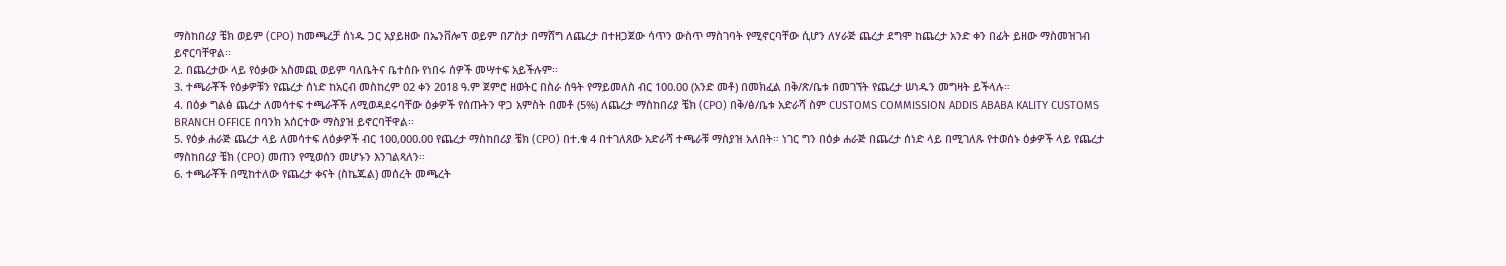ማስከበሪያ ቼክ ወይም (CPO) ከመጫረቻ ሰነዱ ጋር አያይዘው በኤንቨሎፕ ወይም በፖስታ በማሸግ ለጨረታ በተዘጋጀው ሳጥን ውስጥ ማስገባት የሚኖርባቸው ሲሆን ለሃራጅ ጨረታ ደግሞ ከጨረታ አንድ ቀን በፊት ይዘው ማስመዝገብ ይኖርባቸዋል፡፡
2. በጨረታው ላይ የዕቃው አስመጪ ወይም ባለቤትና ቤተሰቡ የነበሩ ሰዎች መሣተፍ አይችሉም፡፡
3. ተጫራቾች የዕቃዎቹን የጨረታ ሰነድ ከአርብ መስከረም 02 ቀን 2018 ዓ.ም ጀምሮ ዘወትር በስራ ሰዓት የማይመለስ ብር 100.00 (አንድ መቶ) በመክፈል በቅ/ጽ/ቤቱ በመገኘት የጨረታ ሠነዱን መግዛት ይችላሉ።
4. በዕቃ ግልፅ ጨረታ ለመሳተፍ ተጫራቾች ለሚወዳደሩባቸው ዕቃዎች የሰጡትን ዋጋ አምስት በመቶ (5%) ለጨረታ ማስከበሪያ ቼክ (CPO) በቅ/ፅ/ቤቱ አድራሻ ስም CUSTOMS COMMISSION ADDIS ABABA KALITY CUSTOMS BRANCH OFFICE በባንክ አሰርተው ማስያዝ ይኖርባቸዋል፡፡
5. የዕቃ ሐራጅ ጨረታ ላይ ለመሳተፍ ለዕቃዎች ብር 100,000.00 የጨረታ ማስከበሪያ ቼክ (CPO) በተ.ቁ 4 በተገለጸው አድራሻ ተጫራቹ ማስያዝ አለበት። ነገር ግን በዕቃ ሐራጅ በጨረታ ሰነድ ላይ በሚገለጹ የተወሰኑ ዕቃዎች ላይ የጨረታ ማስከበሪያ ቼክ (CPO) መጠን የሚወሰን መሆኑን እንገልጻለን፡፡
6. ተጫራቾች በሚከተለው የጨረታ ቀናት (ስኬጁል) መሰረት መጫረት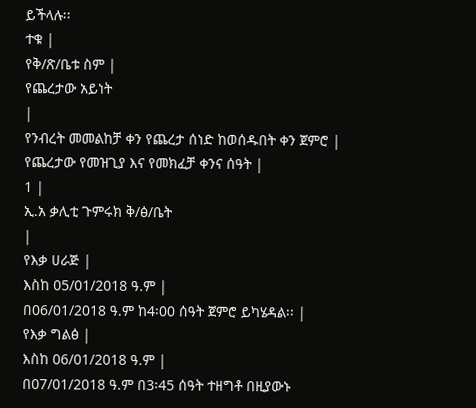ይችላሉ፡፡
ተቁ |
የቅ/ጽ/ቤቱ ስም |
የጨረታው አይነት
|
የንብረት መመልከቻ ቀን የጨረታ ሰነድ ከወሰዱበት ቀን ጀምሮ |
የጨረታው የመዝጊያ እና የመክፈቻ ቀንና ሰዓት |
1 |
ኢ.አ ቃሊቲ ጉምሩክ ቅ/ፅ/ቤት
|
የእቃ ሀራጅ |
እስከ 05/01/2018 ዓ.ም |
በ06/01/2018 ዓ.ም ከ4፡00 ሰዓት ጀምሮ ይካሄዳል፡፡ |
የእቃ ግልፅ |
እስከ 06/01/2018 ዓ.ም |
በ07/01/2018 ዓ.ም በ3፡45 ሰዓት ተዘግቶ በዚያውኑ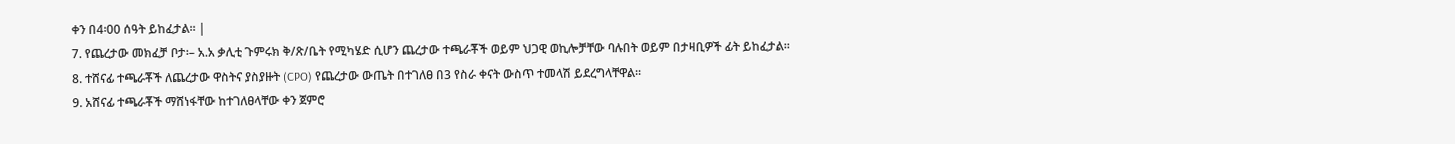ቀን በ4፡00 ሰዓት ይከፈታል፡፡ |
7. የጨረታው መክፈቻ ቦታ፡– አ.አ ቃሊቲ ጉምሩክ ቅ/ጽ/ቤት የሚካሄድ ሲሆን ጨረታው ተጫራቾች ወይም ህጋዊ ወኪሎቻቸው ባሉበት ወይም በታዛቢዎች ፊት ይከፈታል፡፡
8. ተሸናፊ ተጫራቾች ለጨረታው ዋስትና ያስያዙት (CPO) የጨረታው ውጤት በተገለፀ በ3 የስራ ቀናት ውስጥ ተመላሽ ይደረግላቸዋል፡፡
9. አሸናፊ ተጫራቾች ማሸነፋቸው ከተገለፀላቸው ቀን ጀምሮ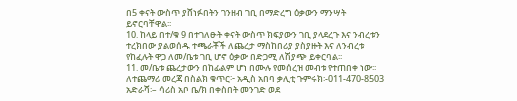በ5 ቀናት ውስጥ ያሸነፉበትን ገንዘብ ገቢ በማድረግ ዕቃውን ማንሣት ይኖርባቸዋል፡፡
10. ከላይ በተ/ቁ 9 በተገለፁት ቀናት ውስጥ ክፍያውን ገቢ ያላደረጉ እና ንብረቱን ተረክበው ያልወሰዱ ተጫራቾች ለጨረታ ማስከበሪያ ያስያዙት እና ለንብረቱ የከፈሉት ዋጋ ለመ/ቤቱ ገቢ ሆኖ ዕቃው በድጋሚ ለሽያጭ ይቀርባል፡፡
11. መ/ቤቱ ጨረታውን በከፊልም ሆነ በሙሉ የመሰረዝ መብቱ የተጠበቀ ነው፡፡
ለተጨማሪ መረጃ በስልክ ቁጥር፦ አዲስ አበባ ቃሊቲ ጉምሩክ፡-011-470-8503
አድራሻ፡– ሳሪስ አቦ ቤ/ክ በቀስበት መንገድ ወደ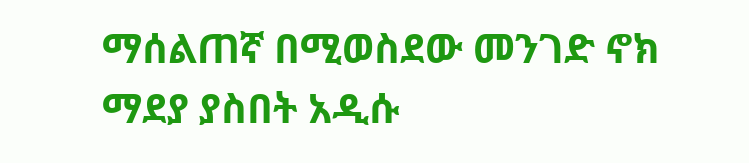ማሰልጠኛ በሚወስደው መንገድ ኖክ ማደያ ያስበት አዲሱ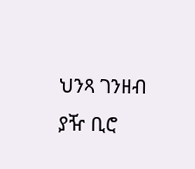ህንጻ ገንዘብ ያዥ ቢሮ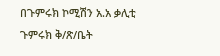በጉምሩክ ኮሚሽን አ.አ ቃሊቲ ጉምሩክ ቅ/ጽ/ቤት